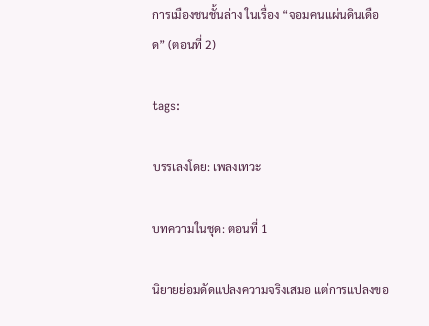การเมืองชนชั้นล่าง ในเรื่อง “จอมคนแผ่นดินเดือด” (ตอนที่ 2)

tags:

บรรเลงโดย: เพลงเทวะ

บทความในชุด: ตอนที่ 1

นิยายย่อมดัดแปลงความจริงเสมอ แต่การแปลงขอ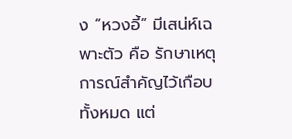ง “หวงอี้” มีเสน่ห์เฉพาะตัว คือ รักษาเหตุการณ์สำคัญไว้เกือบทั้งหมด แต่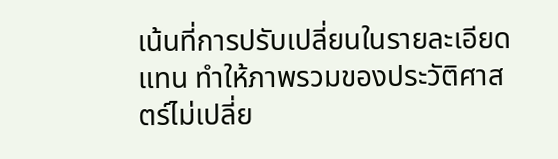เน้นที่การปรับเปลี่ยนในรายละเอียดแทน ทำให้ภาพรวมของประวัติศาสตร์ไม่เปลี่ย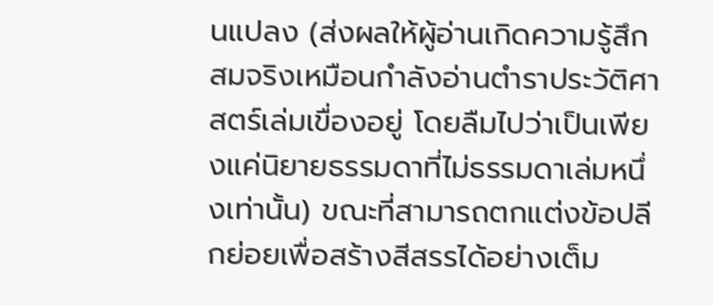นแปลง (ส่งผลให้ผู้อ่านเกิดความรู้สึกสมจริงเหมือนกำลังอ่านตำราประวัติศาสตร์เล่มเขื่องอยู่ โดยลืมไปว่าเป็นเพียงแค่นิยายธรรมดาที่ไม่ธรรมดาเล่มหนึ่งเท่านั้น) ขณะที่สามารถตกแต่งข้อปลีกย่อยเพื่อสร้างสีสรรได้อย่างเต็ม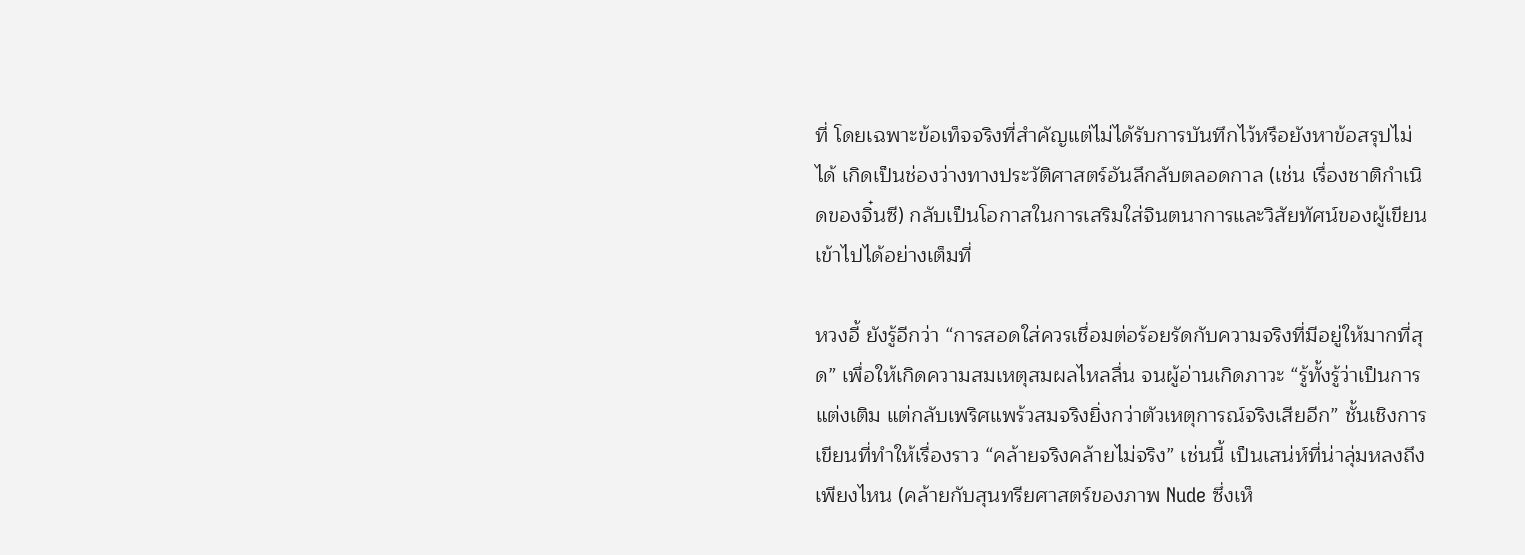ที่ โดยเฉพาะข้อเท็จจริงที่สำคัญแต่ไม่ได้รับการบันทึกไว้หรือยังหาข้อสรุปไม่ได้ เกิดเป็นช่องว่างทางประวัติศาสตร์อันลึกลับตลอดกาล (เช่น เรื่องชาติกำเนิดของจิ๋นซี) กลับเป็นโอกาสในการเสริมใส่จินตนาการและวิสัยทัศน์ของผู้เขียนเข้าไปได้อย่างเต็มที่

หวงอี้ ยังรู้อีกว่า “การสอดใส่ควรเชื่อมต่อร้อยรัดกับความจริงที่มีอยู่ให้มากที่สุด” เพื่อให้เกิดความสมเหตุสมผลไหลลื่น จนผู้อ่านเกิดภาวะ “รู้ทั้งรู้ว่าเป็นการแต่งเติม แต่กลับเพริศแพร้วสมจริงยิ่งกว่าตัวเหตุการณ์จริงเสียอีก” ชั้นเชิงการเขียนที่ทำให้เรื่องราว “คล้ายจริงคล้ายไม่จริง” เช่นนี้ เป็นเสน่ห์ที่น่าลุ่มหลงถึงเพียงไหน (คล้ายกับสุนทรียศาสตร์ของภาพ Nude ซึ่งเห็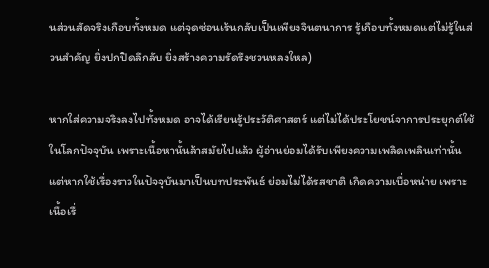นส่วนสัดจริงเกือบทั้งหมด แต่จุดซ่อนเร้นกลับเป็นเพียงจินตนาการ รู้เกือบทั้งหมดแต่ไม่รู้ในส่วนสำคัญ ยิ่งปกปิดลึกลับ ยิ่งสร้างความรัดรึงชวนหลงใหล)

หากใส่ความจริงลงไปทั้งหมด อาจได้เรียนรู้ประวัติศาสตร์ แต่ไม่ได้ประโยชน์จาการประยุกต์ใช้ในโลกปัจจุบัน เพราะเนื้อหานั้นล้าสมัยไปแล้ว ผู้อ่านย่อมได้รับเพียงความเพลิดเพลินเท่านั้น แต่หากใช้เรื่องราวในปัจจุบันมาเป็นบทประพันธ์ ย่อมไม่ได้รสชาติ เกิดความเบื่อหน่าย เพราะเนื้อเรื่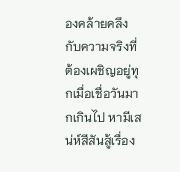องคล้ายคลึงกับความจริงที่ต้องเผชิญอยู่ทุกเมื่อเชื่อวันมากเกินไป หามีเสน่ห์สีสันสู้เรื่อง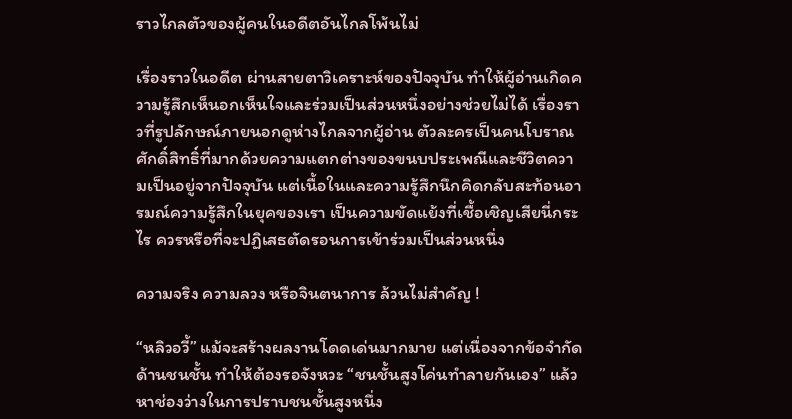ราวไกลตัวของผู้คนในอดีตอันไกลโพ้นไม่

เรื่องราวในอดีต ผ่านสายตาวิเคราะห์ของปัจจุบัน ทำให้ผู้อ่านเกิดความรู้สึกเห็นอกเห็นใจและร่วมเป็นส่วนหนึ่งอย่างช่วยไม่ได้ เรื่องราวที่รูปลักษณ์ภายนอกดูห่างไกลจากผู้อ่าน ตัวละครเป็นคนโบราณศักดิ์สิทธิ์ที่มากด้วยความแตกต่างของขนบประเพณีและชีวิตความเป็นอยู่จากปัจจุบัน แต่เนื้อในและความรู้สึกนึกคิดกลับสะท้อนอารมณ์ความรู้สึกในยุคของเรา เป็นความขัดแย้งที่เชื้อเชิญเสียนี่กระไร ควรหรือที่จะปฏิเสธตัดรอนการเข้าร่วมเป็นส่วนหนึ่ง

ความจริง ความลวง หรือจินตนาการ ล้วนไม่สำคัญ !

“หลิวอวี้” แม้จะสร้างผลงานโดดเด่นมากมาย แต่เนื่องจากข้อจำกัดด้านชนชั้น ทำให้ต้องรอจังหวะ “ชนชั้นสูงโค่นทำลายกันเอง” แล้วหาช่องว่างในการปราบชนชั้นสูงหนึ่ง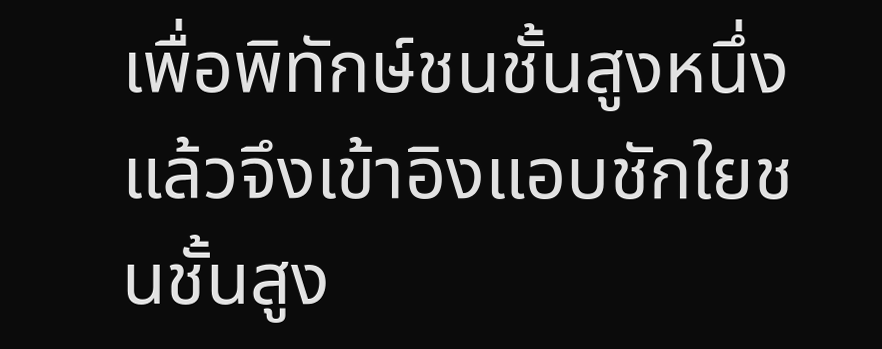เพื่อพิทักษ์ชนชั้นสูงหนึ่ง แล้วจึงเข้าอิงแอบชักใยชนชั้นสูง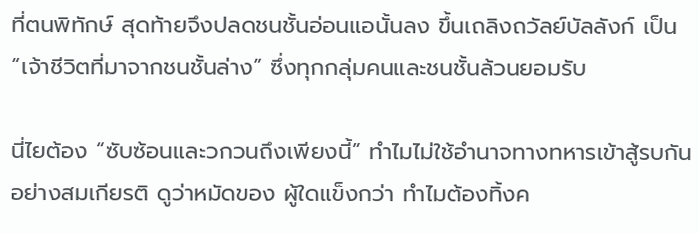ที่ตนพิทักษ์ สุดท้ายจึงปลดชนชั้นอ่อนแอนั้นลง ขึ้นเถลิงถวัลย์บัลลังก์ เป็น “เจ้าชีวิตที่มาจากชนชั้นล่าง” ซึ่งทุกกลุ่มคนและชนชั้นล้วนยอมรับ

นี่ไยต้อง “ซับซ้อนและวกวนถึงเพียงนี้” ทำไมไม่ใช้อำนาจทางทหารเข้าสู้รบกันอย่างสมเกียรติ ดูว่าหมัดของ ผู้ใดแข็งกว่า ทำไมต้องทิ้งค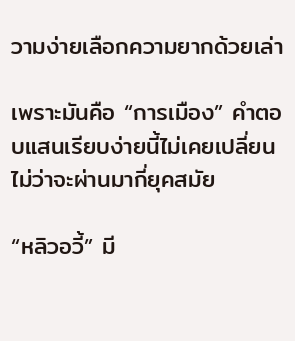วามง่ายเลือกความยากด้วยเล่า

เพราะมันคือ “การเมือง” คำตอบแสนเรียบง่ายนี้ไม่เคยเปลี่ยน ไม่ว่าจะผ่านมากี่ยุคสมัย

“หลิวอวี้” มี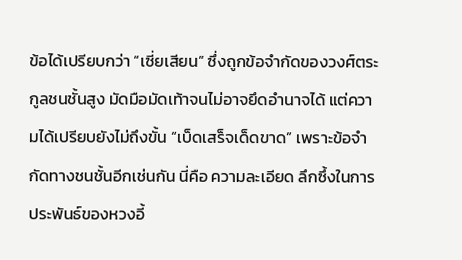ข้อได้เปรียบกว่า “เซี่ยเสียน” ซึ่งถูกข้อจำกัดของวงศ์ตระกูลชนชั้นสูง มัดมือมัดเท้าจนไม่อาจยึดอำนาจได้ แต่ความได้เปรียบยังไม่ถึงขั้น “เบ็ดเสร็จเด็ดขาด” เพราะข้อจำกัดทางชนชั้นอีกเช่นกัน นี่คือ ความละเอียด ลึกซึ้งในการประพันธ์ของหวงอี้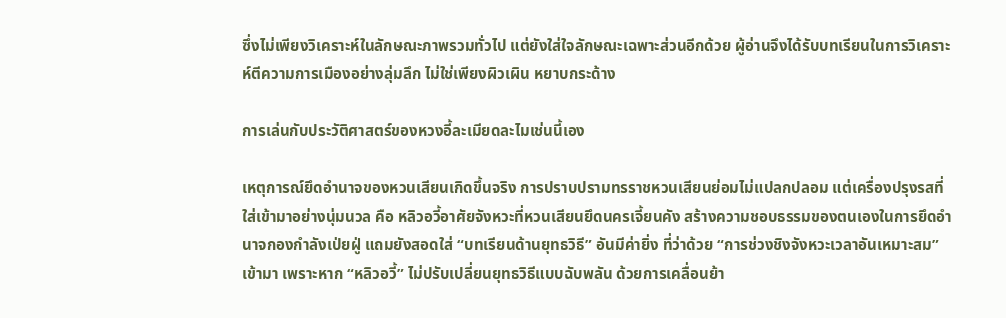ซึ่งไม่เพียงวิเคราะห์ในลักษณะภาพรวมทั่วไป แต่ยังใส่ใจลักษณะเฉพาะส่วนอีกด้วย ผู้อ่านจึงได้รับบทเรียนในการวิเคราะห์ตีความการเมืองอย่างลุ่มลึก ไม่ใช่เพียงผิวเผิน หยาบกระด้าง

การเล่นกับประวัติศาสตร์ของหวงอี้ละเมียดละไมเช่นนี้เอง

เหตุการณ์ยึดอำนาจของหวนเสียนเกิดขึ้นจริง การปราบปรามทรราชหวนเสียนย่อมไม่แปลกปลอม แต่เครื่องปรุงรสที่ใส่เข้ามาอย่างนุ่มนวล คือ หลิวอวี้อาศัยจังหวะที่หวนเสียนยึดนครเจี้ยนคัง สร้างความชอบธรรมของตนเองในการยึดอำนาจกองกำลังเป่ยฝู่ แถมยังสอดใส่ “บทเรียนด้านยุทธวิธี” อันมีค่ายิ่ง ที่ว่าด้วย “การช่วงชิงจังหวะเวลาอันเหมาะสม” เข้ามา เพราะหาก “หลิวอวี้” ไม่ปรับเปลี่ยนยุทธวิธีแบบฉับพลัน ด้วยการเคลื่อนย้า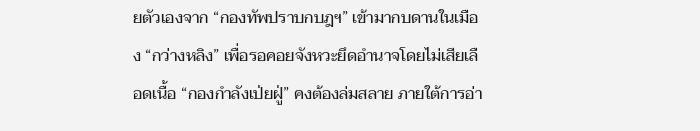ยตัวเองจาก “กองทัพปราบกบฎฯ” เข้ามากบดานในเมือง “กว่างหลิง” เพื่อรอคอยจังหวะยึดอำนาจโดยไม่เสียเลือดเนื้อ “กองกำลังเป่ยฝู่” คงต้องล่มสลาย ภายใต้การอ่า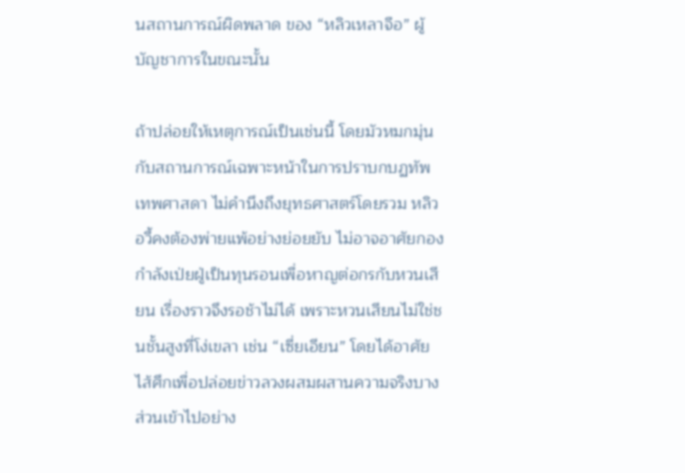นสถานการณ์ผิดพลาด ของ “หลิวเหลาจือ” ผู้บัญชาการในขณะนั้น

ถ้าปล่อยให้เหตุการณ์เป็นเช่นนี้ โดยมัวหมกมุ่นกับสถานการณ์เฉพาะหน้าในการปราบกบฏทัพเทพศาสดา ไม่คำนึงถึงยุทธศาสตร์โดยรวม หลิวอวี้คงต้องพ่ายแพ้อย่างย่อยยับ ไม่อาจอาศัยกองกำลังเป่ยฝู่เป็นทุนรอนเพื่อหาญต่อกรกับหวนเสียน เรื่องราวจึงรอช้าไม่ได้ เพราะหวนเสียนไม่ใช่ชนชั้นสูงที่โง่เขลา เช่น “เซี่ยเอียน” โดยได้อาศัยไส้ศึกเพื่อปล่อยข่าวลวงผสมผสานความจริงบางส่วนเข้าไปอย่าง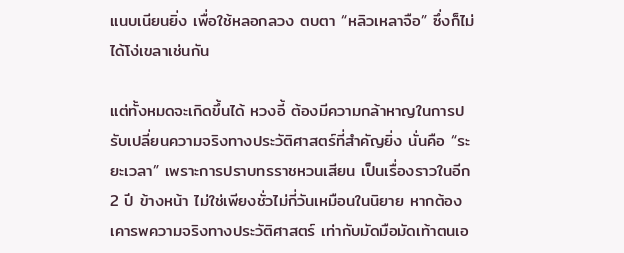แนบเนียนยิ่ง เพื่อใช้หลอกลวง ตบตา “หลิวเหลาจือ” ซึ่งก็ไม่ได้โง่เขลาเช่นกัน

แต่ทั้งหมดจะเกิดขึ้นได้ หวงอี้ ต้องมีความกล้าหาญในการปรับเปลี่ยนความจริงทางประวัติศาสตร์ที่สำคัญยิ่ง นั่นคือ “ระยะเวลา” เพราะการปราบทรราชหวนเสียน เป็นเรื่องราวในอีก 2 ปี ข้างหน้า ไม่ใช่เพียงชั่วไม่กี่วันเหมือนในนิยาย หากต้องเคารพความจริงทางประวัติศาสตร์ เท่ากับมัดมือมัดเท้าตนเอ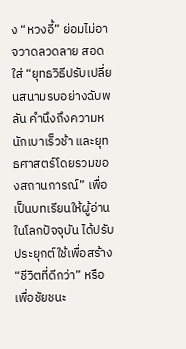ง “หวงอี้” ย่อมไม่อาจวาดลวดลาย สอดใส่ “ยุทธวิธีปรับเปลี่ยนสนามรบอย่างฉับพลัน คำนึงถึงความหนักเบาเร็วช้า และยุทธศาสตร์โดยรวมของสถานการณ์” เพื่อเป็นบทเรียนให้ผู้อ่านในโลกปัจจุบัน ได้ปรับประยุกต์ใช้เพื่อสร้าง “ชีวิตที่ดีกว่า” หรือ เพื่อชัยชนะ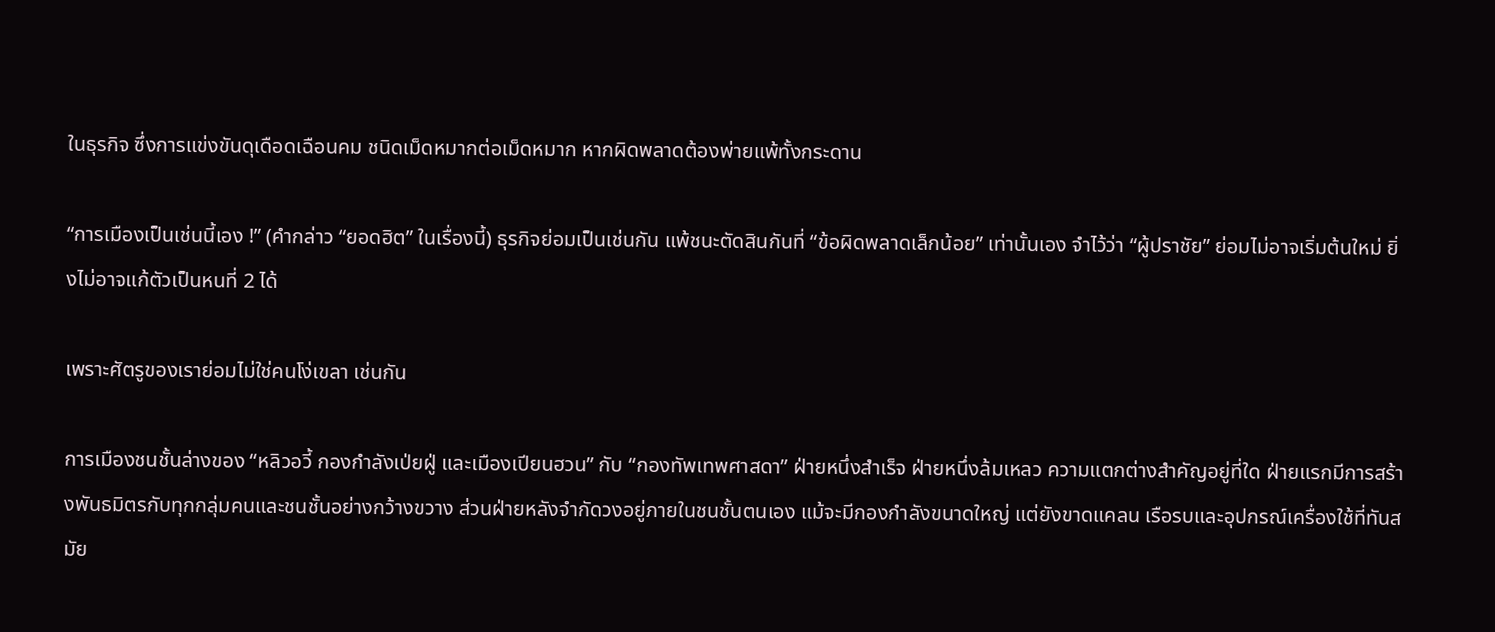ในธุรกิจ ซึ่งการแข่งขันดุเดือดเฉือนคม ชนิดเม็ดหมากต่อเม็ดหมาก หากผิดพลาดต้องพ่ายแพ้ทั้งกระดาน

“การเมืองเป็นเช่นนี้เอง !” (คำกล่าว “ยอดฮิต” ในเรื่องนี้) ธุรกิจย่อมเป็นเช่นกัน แพ้ชนะตัดสินกันที่ “ข้อผิดพลาดเล็กน้อย” เท่านั้นเอง จำไว้ว่า “ผู้ปราชัย” ย่อมไม่อาจเริ่มต้นใหม่ ยิ่งไม่อาจแก้ตัวเป็นหนที่ 2 ได้

เพราะศัตรูของเราย่อมไม่ใช่คนโง่เขลา เช่นกัน

การเมืองชนชั้นล่างของ “หลิวอวี้ กองกำลังเป่ยฝู่ และเมืองเปียนฮวน” กับ “กองทัพเทพศาสดา” ฝ่ายหนึ่งสำเร็จ ฝ่ายหนึ่งล้มเหลว ความแตกต่างสำคัญอยู่ที่ใด ฝ่ายแรกมีการสร้างพันธมิตรกับทุกกลุ่มคนและชนชั้นอย่างกว้างขวาง ส่วนฝ่ายหลังจำกัดวงอยู่ภายในชนชั้นตนเอง แม้จะมีกองกำลังขนาดใหญ่ แต่ยังขาดแคลน เรือรบและอุปกรณ์เครื่องใช้ที่ทันสมัย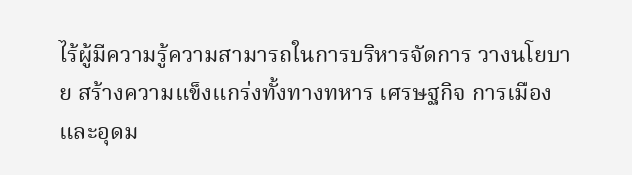ไร้ผู้มีความรู้ความสามารถในการบริหารจัดการ วางนโยบาย สร้างความแข็งแกร่งทั้งทางทหาร เศรษฐกิจ การเมือง และอุดม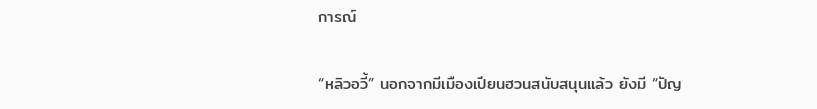การณ์

“หลิวอวี้” นอกจากมีเมืองเปียนฮวนสนับสนุนแล้ว ยังมี “ปัญ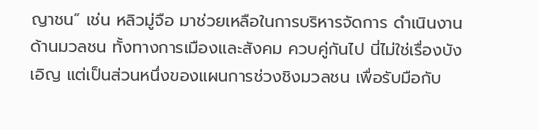ญาชน” เช่น หลิวมู่จือ มาช่วยเหลือในการบริหารจัดการ ดำเนินงานด้านมวลชน ทั้งทางการเมืองและสังคม ควบคู่กันไป นี่ไม่ใช่เรื่องบังเอิญ แต่เป็นส่วนหนึ่งของแผนการช่วงชิงมวลชน เพื่อรับมือกับ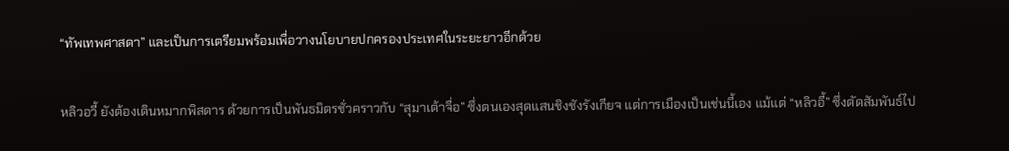“ทัพเทพศาสดา” และเป็นการเตรียมพร้อมเพื่อวางนโยบายปกครองประเทศในระยะยาวอีกด้วย

หลิวอวี้ ยังต้องเดินหมากพิสดาร ด้วยการเป็นพันธมิตรชั่วคราวกับ “สุมาเต้าจื่อ” ซึ่งตนเองสุดแสนชิงชังรังเกียจ แต่การเมืองเป็นเช่นนี้เอง แม้แต่ “หลิวอี้” ซึ่งตัดสัมพันธ์ไป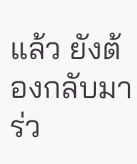แล้ว ยังต้องกลับมาร่ว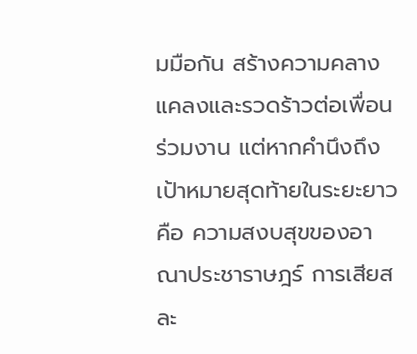มมือกัน สร้างความคลางแคลงและรวดร้าวต่อเพื่อนร่วมงาน แต่หากคำนึงถึงเป้าหมายสุดท้ายในระยะยาว คือ ความสงบสุขของอาณาประชาราษฎร์ การเสียสละ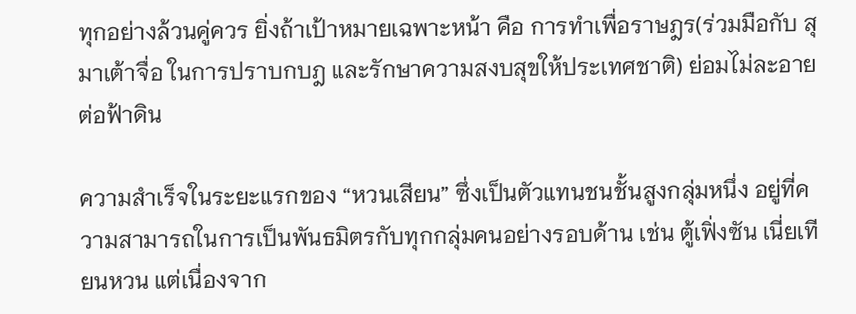ทุกอย่างล้วนคู่ควร ยิ่งถ้าเป้าหมายเฉพาะหน้า คือ การทำเพื่อราษฎร(ร่วมมือกับ สุมาเต้าจื่อ ในการปราบกบฎ และรักษาความสงบสุขให้ประเทศชาติ) ย่อมไม่ละอายต่อฟ้าดิน

ความสำเร็จในระยะแรกของ “หวนเสียน” ซึ่งเป็นตัวแทนชนชั้นสูงกลุ่มหนึ่ง อยู่ที่ความสามารถในการเป็นพันธมิตรกับทุกกลุ่มคนอย่างรอบด้าน เช่น ตู้เฟิ่งซัน เนี่ยเทียนหวน แต่เนื่องจาก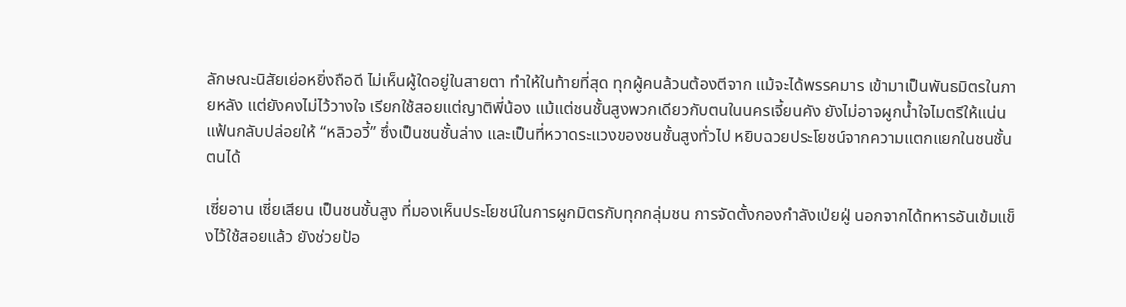ลักษณะนิสัยเย่อหยิ่งถือดี ไม่เห็นผู้ใดอยู่ในสายตา ทำให้ในท้ายที่สุด ทุกผู้คนล้วนต้องตีจาก แม้จะได้พรรคมาร เข้ามาเป็นพันธมิตรในภายหลัง แต่ยังคงไม่ไว้วางใจ เรียกใช้สอยแต่ญาติพี่น้อง แม้แต่ชนชั้นสูงพวกเดียวกับตนในนครเจี้ยนคัง ยังไม่อาจผูกน้ำใจไมตรีให้แน่นแฟ้นกลับปล่อยให้ “หลิวอวี้” ซึ่งเป็นชนชั้นล่าง และเป็นที่หวาดระแวงของชนชั้นสูงทั่วไป หยิบฉวยประโยชน์จากความแตกแยกในชนชั้นตนได้

เซี่ยอาน เซี่ยเสียน เป็นชนชั้นสูง ที่มองเห็นประโยชน์ในการผูกมิตรกับทุกกลุ่มชน การจัดตั้งกองกำลังเป่ยฝู่ นอกจากได้ทหารอันเข้มแข็งไว้ใช้สอยแล้ว ยังช่วยป้อ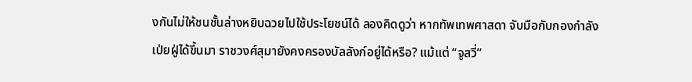งกันไม่ให้ชนชั้นล่างหยิบฉวยไปใช้ประโยชน์ได้ ลองคิดดูว่า หากทัพเทพศาสดา จับมือกับกองกำลังเป่ยฝู่ได้ขึ้นมา ราชวงศ์สุมายังคงครองบัลลังก์อยู่ได้หรือ? แม้แต่ “จูสวี่”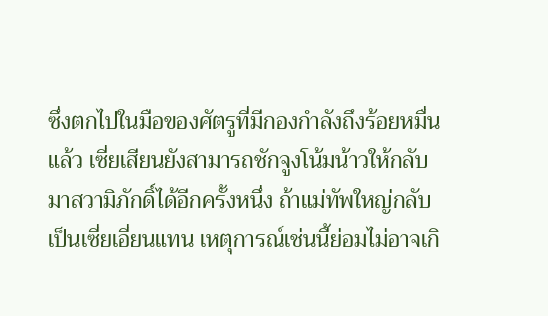ซึ่งตกไปในมือของศัตรูที่มีกองกำลังถึงร้อยหมื่นแล้ว เซี่ยเสียนยังสามารถชักจูงโน้มน้าวให้กลับมาสวามิภักดิ์ได้อีกครั้งหนึ่ง ถ้าแม่ทัพใหญ่กลับเป็นเซี่ยเอี่ยนแทน เหตุการณ์เช่นนี้ย่อมไม่อาจเกิ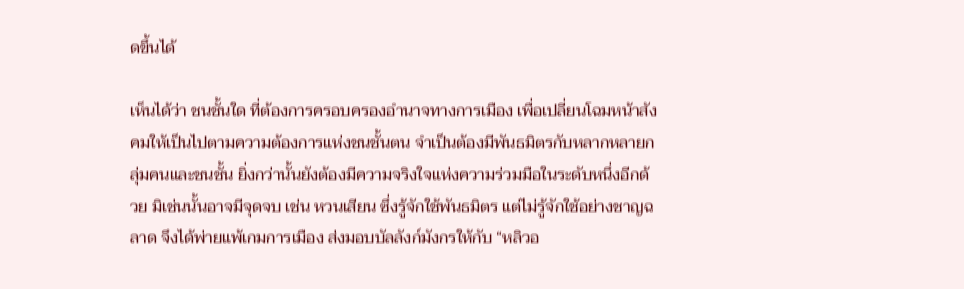ดขึ้นได้

เห็นได้ว่า ชนชั้นใด ที่ต้องการครอบครองอำนาจทางการเมือง เพื่อเปลี่ยนโฉมหน้าสังคมให้เป็นไปตามความต้องการแห่งชนชั้นตน จำเป็นต้องมีพันธมิตรกับหลากหลายกลุ่มคนและชนชั้น ยิ่งกว่านั้นยังต้องมีความจริงใจแห่งความร่วมมือในระดับหนึ่งอีกด้วย มิเช่นนั้นอาจมีจุดจบ เช่น หวนเสียน ซึ่งรู้จักใช้พันธมิตร แต่ไม่รู้จักใช้อย่างชาญฉลาด จึงได้พ่ายแพ้เกมการเมือง ส่งมอบบัลลังก์มังกรให้กับ “หลิวอ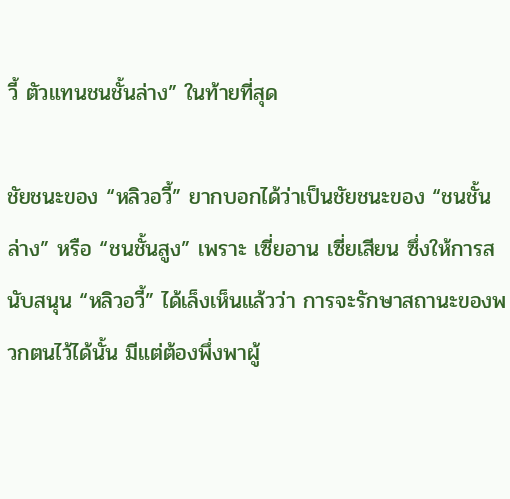วี้ ตัวแทนชนชั้นล่าง” ในท้ายที่สุด

ชัยชนะของ “หลิวอวี้” ยากบอกได้ว่าเป็นชัยชนะของ “ชนชั้นล่าง” หรือ “ชนชั้นสูง” เพราะ เซี่ยอาน เซี่ยเสียน ซึ่งให้การสนับสนุน “หลิวอวี้” ได้เล็งเห็นแล้วว่า การจะรักษาสถานะของพวกตนไว้ได้นั้น มีแต่ต้องพึ่งพาผู้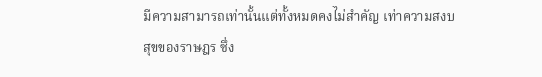มีความสามารถเท่านั้นแต่ทั้งหมดคงไม่สำคัญ เท่าความสงบสุขของราษฎร ซึ่ง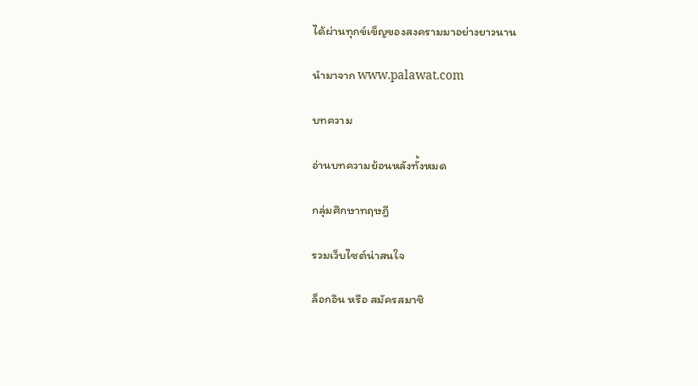ได้ผ่านทุกข์เข็ญของสงครามมาอย่างยาวนาน

นำมาจาก www.palawat.com

บทความ

อ่านบทความย้อนหลังทั้งหมด

กลุ่มศึกษาทฤษฎี

รวมเว็บไซต์น่าสนใจ

ล็อกอิน หรือ สมัครสมาชิ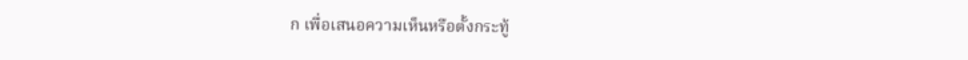ก เพื่อเสนอความเห็นหรือตั้งกระทู้